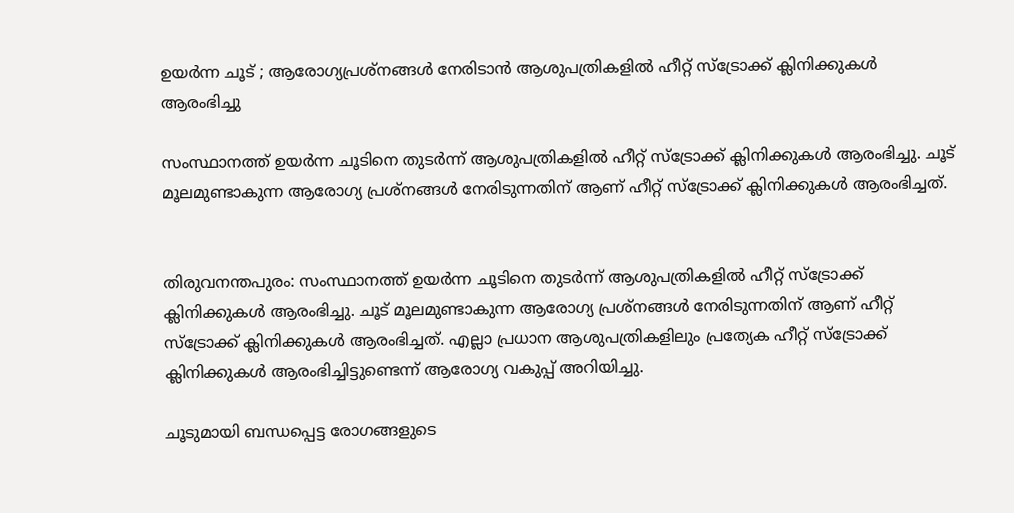ഉയര്‍ന്ന ചൂട് ; ആരോഗ്യപ്രശ്‌നങ്ങള്‍ നേരിടാൻ ആശുപത്രികളില്‍ ഹീറ്റ് സ്‌ട്രോക്ക് ക്ലിനിക്കുകള്‍ ആരംഭിച്ചു

സംസ്ഥാനത്ത് ഉയര്‍ന്ന ചൂടിനെ തുടര്‍ന്ന് ആശുപത്രികളില്‍ ഹീറ്റ് സ്ട്രോക്ക് ക്ലിനിക്കുകള്‍ ആരംഭിച്ചു. ചൂട് മൂലമുണ്ടാകുന്ന ആരോഗ്യ പ്രശ്നങ്ങള്‍ നേരിടുന്നതിന് ആണ് ഹീറ്റ് സ്ട്രോക്ക് ക്ലിനിക്കുകള്‍ ആരംഭിച്ചത്.


തിരുവനന്തപുരം: സംസ്ഥാനത്ത് ഉയര്‍ന്ന ചൂടിനെ തുടര്‍ന്ന് ആശുപത്രികളില്‍ ഹീറ്റ് സ്ട്രോക്ക് ക്ലിനിക്കുകള്‍ ആരംഭിച്ചു. ചൂട് മൂലമുണ്ടാകുന്ന ആരോഗ്യ പ്രശ്നങ്ങള്‍ നേരിടുന്നതിന് ആണ് ഹീറ്റ് സ്ട്രോക്ക് ക്ലിനിക്കുകള്‍ ആരംഭിച്ചത്. എല്ലാ പ്രധാന ആശുപത്രികളിലും പ്രത്യേക ഹീറ്റ് സ്ട്രോക്ക് ക്ലിനിക്കുകള്‍ ആരംഭിച്ചിട്ടുണ്ടെന്ന് ആരോഗ്യ വകുപ്പ് അറിയിച്ചു.

ചൂടുമായി ബന്ധപ്പെട്ട രോഗങ്ങളുടെ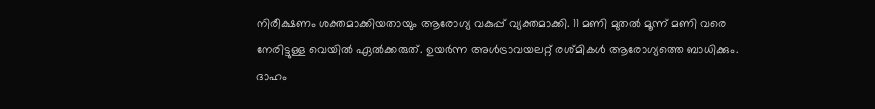നിരീക്ഷണം ശക്തമാക്കിയതായും ആരോഗ്യ വകുപ്പ് വ്യക്തമാക്കി. 11 മണി മുതല്‍ മൂന്ന് മണി വരെ നേരിട്ടുള്ള വെയില്‍ ഏല്‍ക്കരുത്. ഉയര്‍ന്ന അള്‍ട്രാവയലറ്റ് രശ്മികള്‍ ആരോഗ്യത്തെ ബാധിക്കും. ദാഹം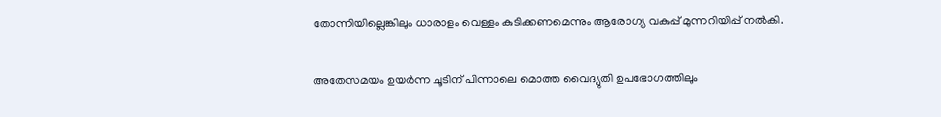തോന്നിയില്ലെങ്കിലും ധാരാളം വെള്ളം കുടിക്കണമെന്നും ആരോഗ്യ വകുപ്പ് മുന്നറിയിപ്പ് നല്‍കി.

അതേസമയം ഉയര്‍ന്ന ചൂടിന് പിന്നാലെ മൊത്ത വൈദ്യുതി ഉപഭോഗത്തിലും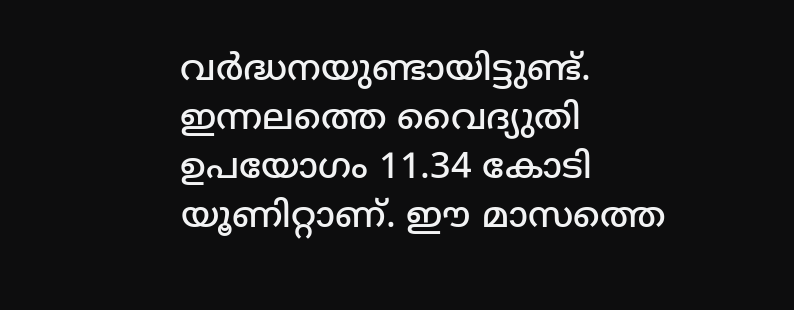വര്‍ദ്ധനയുണ്ടായിട്ടുണ്ട്. ഇന്നലത്തെ വൈദ്യുതി ഉപയോഗം 11.34 കോടി യൂണിറ്റാണ്. ഈ മാസത്തെ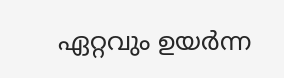ഏറ്റവും ഉയര്‍ന്ന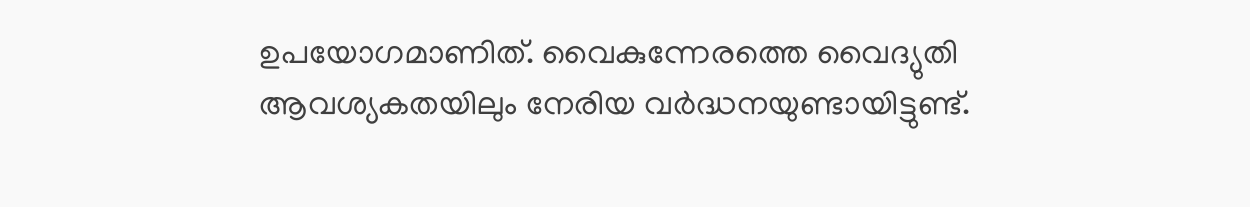ഉപയോഗമാണിത്. വൈകുന്നേരത്തെ വൈദ്യുതി ആവശ്യകതയിലും നേരിയ വര്‍ദ്ധനയുണ്ടായിട്ടുണ്ട്.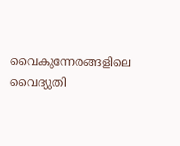വൈകുന്നേരങ്ങളിലെ വൈദ്യുതി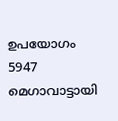ഉപയോഗം 5947 മെഗാവാട്ടായി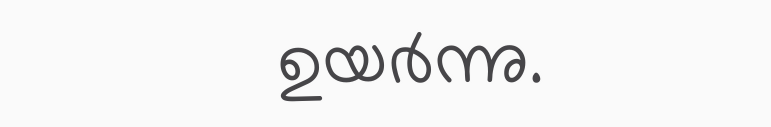ഉയര്‍ന്നു.